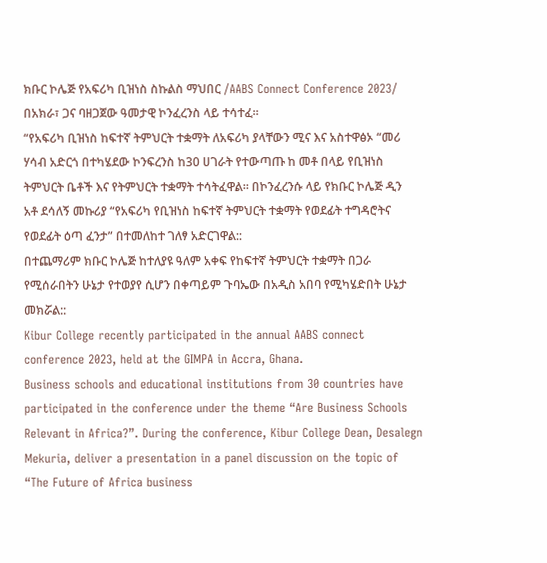ክቡር ኮሌጅ የአፍሪካ ቢዝነስ ስኩልስ ማህበር /AABS Connect Conference 2023/ በአክራ፣ ጋና ባዘጋጀው ዓመታዊ ኮንፈረንስ ላይ ተሳተፈ።
“የአፍሪካ ቢዝነስ ከፍተኛ ትምህርት ተቋማት ለአፍሪካ ያላቸውን ሚና እና አስተዋፅኦ “መሪ ሃሳብ አድርጎ በተካሄደው ኮንፍረንስ ከ30 ሀገራት የተውጣጡ ከ መቶ በላይ የቢዝነስ ትምህርት ቤቶች እና የትምህርት ተቋማት ተሳትፈዋል። በኮንፈረንሱ ላይ የክቡር ኮሌጅ ዲን አቶ ደሳለኝ መኩሪያ “የአፍሪካ የቢዝነስ ከፍተኛ ትምህርት ተቋማት የወደፊት ተግዳሮትና የወደፊት ዕጣ ፈንታ” በተመለከተ ገለፃ አድርገዋል::
በተጨማሪም ክቡር ኮሌጅ ከተለያዩ ዓለም አቀፍ የከፍተኛ ትምህርት ተቋማት በጋራ የሚሰራበትን ሁኔታ የተወያየ ሲሆን በቀጣይም ጉባኤው በአዲስ አበባ የሚካሄድበት ሁኔታ መክሯል::
Kibur College recently participated in the annual AABS connect conference 2023, held at the GIMPA in Accra, Ghana.
Business schools and educational institutions from 30 countries have participated in the conference under the theme “Are Business Schools Relevant in Africa?”. During the conference, Kibur College Dean, Desalegn Mekuria, deliver a presentation in a panel discussion on the topic of “The Future of Africa business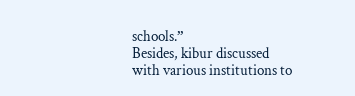schools.”
Besides, kibur discussed with various institutions to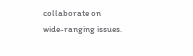collaborate on wide-ranging issues.